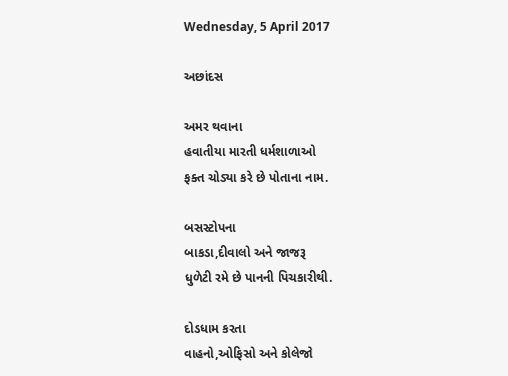Wednesday, 5 April 2017

અછાંદસ

અમર થવાના
હવાતીયા મારતી ધર્મશાળાઓ
ફક્ત ચોડ્યા કરે છે પોતાના નામ.

બસસ્ટોપના
બાકડા,દીવાલો અને જાજરૂ
ધુળેટી રમે છે પાનની પિચકારીથી.

દોડધામ કરતા
વાહનો,ઓફિસો અને કોલેજો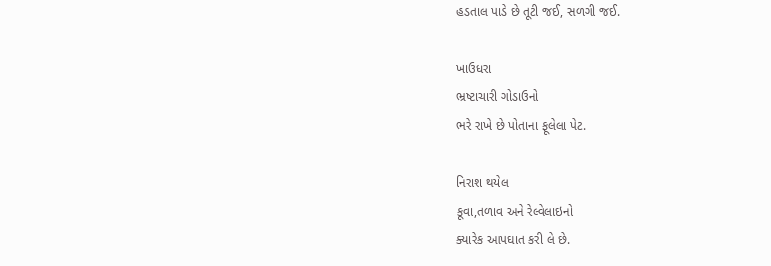હડતાલ પાડે છે તૂટી જઈ, સળગી જઈ.

ખાઉધરા
ભ્રષ્ટાચારી ગોડાઉનો
ભરે રાખે છે પોતાના ફૂલેલા પેટ.

નિરાશ થયેલ
કૂવા,તળાવ અને રેલ્વેલાઇનો
ક્યારેક આપઘાત કરી લે છે.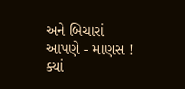અને બિચારાં
આપણે - માણસ !
ક્યાં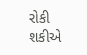રોકી શકીએ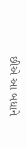છીએ આ બધાને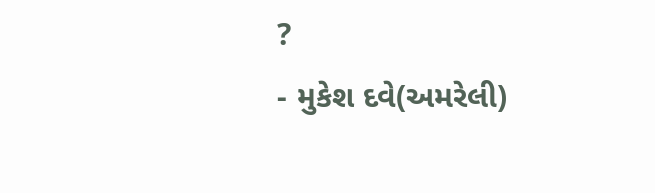?
- મુકેશ દવે(અમરેલી)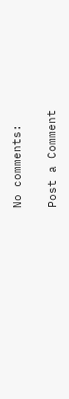No comments:

Post a Comment